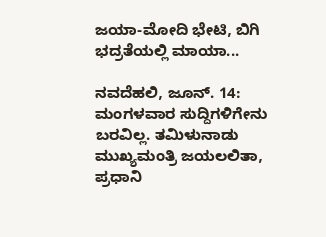ಜಯಾ-ಮೋದಿ ಭೇಟಿ, ಬಿಗಿ ಭದ್ರತೆಯಲ್ಲಿ ಮಾಯಾ...

ನವದೆಹಲಿ, ಜೂನ್. 14: ಮಂಗಳವಾರ ಸುದ್ದಿಗಳಿಗೇನು ಬರವಿಲ್ಲ. ತಮಿಳುನಾಡು ಮುಖ್ಯಮಂತ್ರಿ ಜಯಲಲಿತಾ, ಪ್ರಧಾನಿ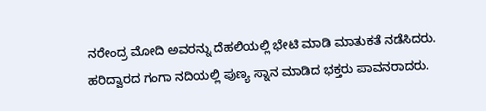ನರೇಂದ್ರ ಮೋದಿ ಅವರನ್ನು ದೆಹಲಿಯಲ್ಲಿ ಭೇಟಿ ಮಾಡಿ ಮಾತುಕತೆ ನಡೆಸಿದರು. ಹರಿದ್ವಾರದ ಗಂಗಾ ನದಿಯಲ್ಲಿ ಪುಣ್ಯ ಸ್ನಾನ ಮಾಡಿದ ಭಕ್ತರು ಪಾವನರಾದರು.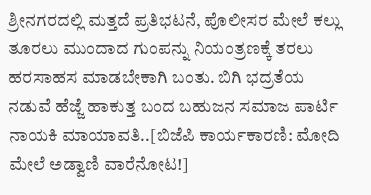ಶ್ರೀನಗರದಲ್ಲಿ ಮತ್ತದೆ ಪ್ರತಿಭಟನೆ, ಪೊಲೀಸರ ಮೇಲೆ ಕಲ್ಲು ತೂರಲು ಮುಂದಾದ ಗುಂಪನ್ನು ನಿಯಂತ್ರಣಕ್ಕೆ ತರಲು ಹರಸಾಹಸ ಮಾಡಬೇಕಾಗಿ ಬಂತು. ಬಿಗಿ ಭದ್ರತೆಯ ನಡುವೆ ಹೆಜ್ಜೆ ಹಾಕುತ್ತ ಬಂದ ಬಹುಜನ ಸಮಾಜ ಪಾರ್ಟಿ ನಾಯಕಿ ಮಾಯಾವತಿ..[ಬಿಜೆಪಿ ಕಾರ್ಯಕಾರಣಿ: ಮೋದಿ ಮೇಲೆ ಅಡ್ವಾಣಿ ವಾರೆನೋಟ!]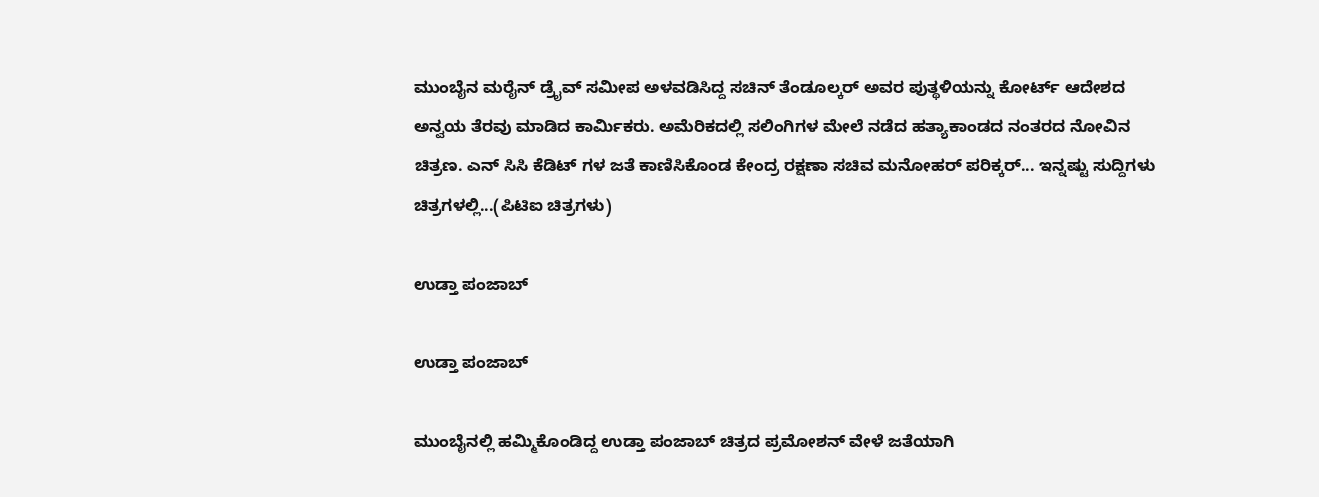ಮುಂಬೈನ ಮರೈನ್ ಡ್ರೈವ್ ಸಮೀಪ ಅಳವಡಿಸಿದ್ದ ಸಚಿನ್ ತೆಂಡೂಲ್ಕರ್ ಅವರ ಪುತ್ಥಳಿಯನ್ನು ಕೋರ್ಟ್ ಆದೇಶದ ಅನ್ವಯ ತೆರವು ಮಾಡಿದ ಕಾರ್ಮಿಕರು. ಅಮೆರಿಕದಲ್ಲಿ ಸಲಿಂಗಿಗಳ ಮೇಲೆ ನಡೆದ ಹತ್ಯಾಕಾಂಡದ ನಂತರದ ನೋವಿನ ಚಿತ್ರಣ. ಎನ್ ಸಿಸಿ ಕೆಡಿಟ್ ಗಳ ಜತೆ ಕಾಣಿಸಿಕೊಂಡ ಕೇಂದ್ರ ರಕ್ಷಣಾ ಸಚಿವ ಮನೋಹರ್ ಪರಿಕ್ಕರ್... ಇನ್ನಷ್ಟು ಸುದ್ದಿಗಳು ಚಿತ್ರಗಳಲ್ಲಿ...(ಪಿಟಿಐ ಚಿತ್ರಗಳು)

ಉಡ್ತಾ ಪಂಜಾಬ್

ಉಡ್ತಾ ಪಂಜಾಬ್

ಮುಂಬೈನಲ್ಲಿ ಹಮ್ಮಿಕೊಂಡಿದ್ದ ಉಡ್ತಾ ಪಂಜಾಬ್ ಚಿತ್ರದ ಪ್ರಮೋಶನ್ ವೇಳೆ ಜತೆಯಾಗಿ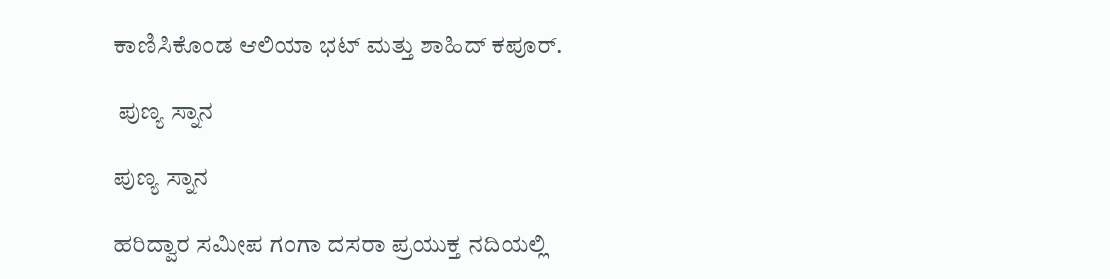ಕಾಣಿಸಿಕೊಂಡ ಆಲಿಯಾ ಭಟ್ ಮತ್ತು ಶಾಹಿದ್ ಕಪೂರ್.

 ಪುಣ್ಯ ಸ್ನಾನ

ಪುಣ್ಯ ಸ್ನಾನ

ಹರಿದ್ವಾರ ಸಮೀಪ ಗಂಗಾ ದಸರಾ ಪ್ರಯುಕ್ತ ನದಿಯಲ್ಲಿ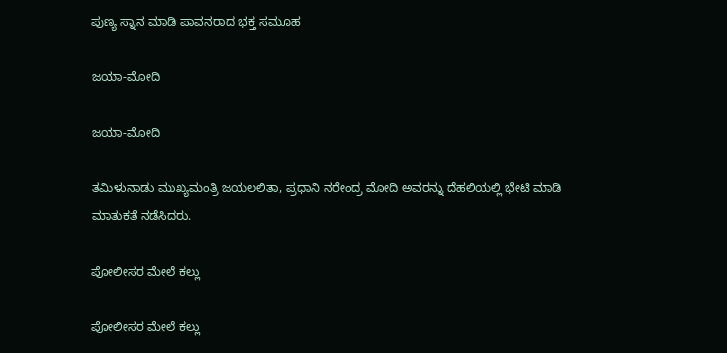ಪುಣ್ಯ ಸ್ನಾನ ಮಾಡಿ ಪಾವನರಾದ ಭಕ್ತ ಸಮೂಹ

ಜಯಾ-ಮೋದಿ

ಜಯಾ-ಮೋದಿ

ತಮಿಳುನಾಡು ಮುಖ್ಯಮಂತ್ರಿ ಜಯಲಲಿತಾ, ಪ್ರಧಾನಿ ನರೇಂದ್ರ ಮೋದಿ ಅವರನ್ನು ದೆಹಲಿಯಲ್ಲಿ ಭೇಟಿ ಮಾಡಿ ಮಾತುಕತೆ ನಡೆಸಿದರು.

ಪೋಲೀಸರ ಮೇಲೆ ಕಲ್ಲು

ಪೋಲೀಸರ ಮೇಲೆ ಕಲ್ಲು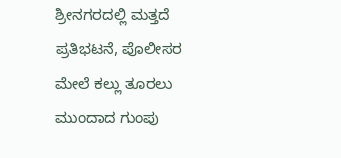ಶ್ರೀನಗರದಲ್ಲಿ ಮತ್ತದೆ ಪ್ರತಿಭಟನೆ, ಪೊಲೀಸರ ಮೇಲೆ ಕಲ್ಲು ತೂರಲು ಮುಂದಾದ ಗುಂಪು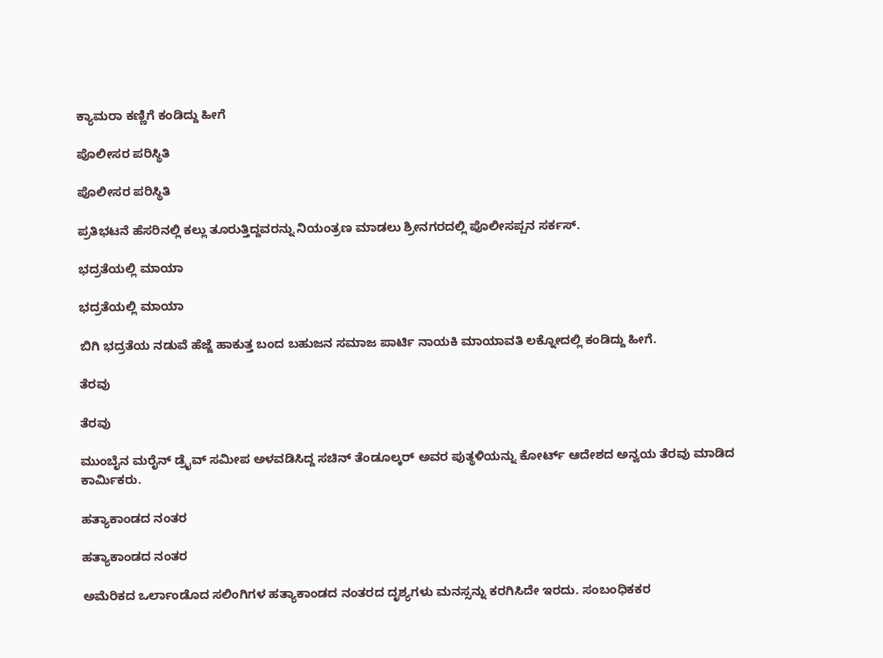ಕ್ಯಾಮರಾ ಕಣ್ಣಿಗೆ ಕಂಡಿದ್ದು ಹೀಗೆ

ಪೊಲೀಸರ ಪರಿಸ್ಥಿತಿ

ಪೊಲೀಸರ ಪರಿಸ್ಥಿತಿ

ಪ್ರತಿಭಟನೆ ಹೆಸರಿನಲ್ಲಿ ಕಲ್ಲು ತೂರುತ್ತಿದ್ದವರನ್ನು ನಿಯಂತ್ರಣ ಮಾಡಲು ಶ್ರೀನಗರದಲ್ಲಿ ಪೊಲೀಸಪ್ಪನ ಸರ್ಕಸ್.

ಭದ್ರತೆಯಲ್ಲಿ ಮಾಯಾ

ಭದ್ರತೆಯಲ್ಲಿ ಮಾಯಾ

ಬಿಗಿ ಭದ್ರತೆಯ ನಡುವೆ ಹೆಜ್ಜೆ ಹಾಕುತ್ತ ಬಂದ ಬಹುಜನ ಸಮಾಜ ಪಾರ್ಟಿ ನಾಯಕಿ ಮಾಯಾವತಿ ಲಕ್ನೋದಲ್ಲಿ ಕಂಡಿದ್ದು ಹೀಗೆ.

ತೆರವು

ತೆರವು

ಮುಂಬೈನ ಮರೈನ್ ಡ್ರೈವ್ ಸಮೀಪ ಅಳವಡಿಸಿದ್ದ ಸಚಿನ್ ತೆಂಡೂಲ್ಕರ್ ಅವರ ಪುತ್ಥಳಿಯನ್ನು ಕೋರ್ಟ್ ಆದೇಶದ ಅನ್ವಯ ತೆರವು ಮಾಡಿದ ಕಾರ್ಮಿಕರು.

ಹತ್ಯಾಕಾಂಡದ ನಂತರ

ಹತ್ಯಾಕಾಂಡದ ನಂತರ

ಅಮೆರಿಕದ ಒರ್ಲಾಂಡೊದ ಸಲಿಂಗಿಗಳ ಹತ್ಯಾಕಾಂಡದ ನಂತರದ ದೃಶ್ಯಗಳು ಮನಸ್ಸನ್ನು ಕರಗಿಸಿದೇ ಇರದು. ಸಂಬಂಧಿಕಕರ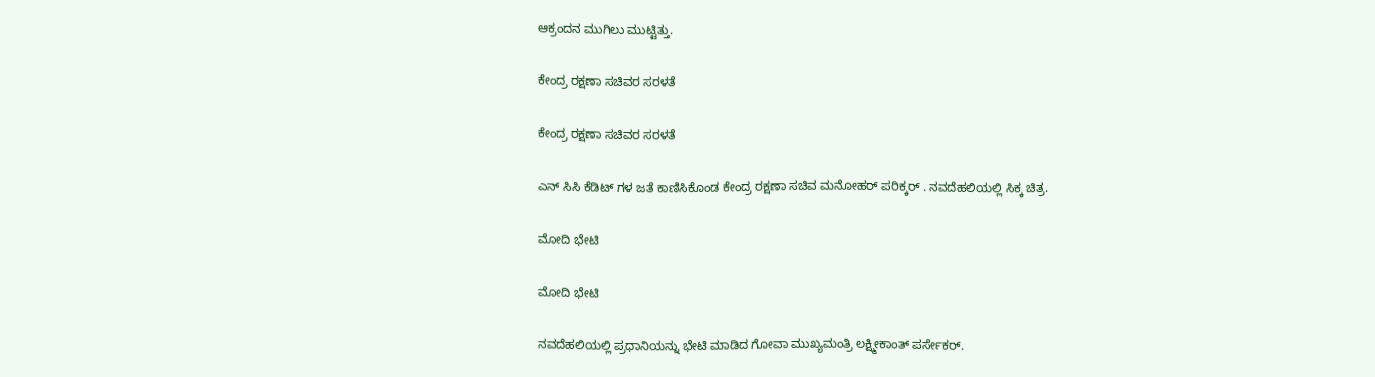ಆಕ್ರಂದನ ಮುಗಿಲು ಮುಟ್ಟಿತ್ತು.

ಕೇಂದ್ರ ರಕ್ಷಣಾ ಸಚಿವರ ಸರಳತೆ

ಕೇಂದ್ರ ರಕ್ಷಣಾ ಸಚಿವರ ಸರಳತೆ

ಎನ್ ಸಿಸಿ ಕೆಡಿಟ್ ಗಳ ಜತೆ ಕಾಣಿಸಿಕೊಂಡ ಕೇಂದ್ರ ರಕ್ಷಣಾ ಸಚಿವ ಮನೋಹರ್ ಪರಿಕ್ಕರ್ . ನವದೆಹಲಿಯಲ್ಲಿ ಸಿಕ್ಕ ಚಿತ್ರ.

ಮೋದಿ ಭೇಟಿ

ಮೋದಿ ಭೇಟಿ

ನವದೆಹಲಿಯಲ್ಲಿ ಪ್ರಧಾನಿಯನ್ನು ಭೇಟಿ ಮಾಡಿದ ಗೋವಾ ಮುಖ್ಯಮಂತ್ರಿ ಲಕ್ಷ್ಮೀಕಾಂತ್‌ ಪರ್ಸೇಕರ್‌.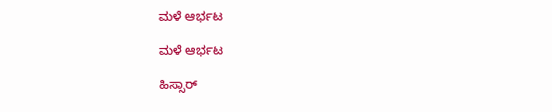ಮಳೆ ಆರ್ಭಟ

ಮಳೆ ಆರ್ಭಟ

ಹಿಸ್ಸಾರ್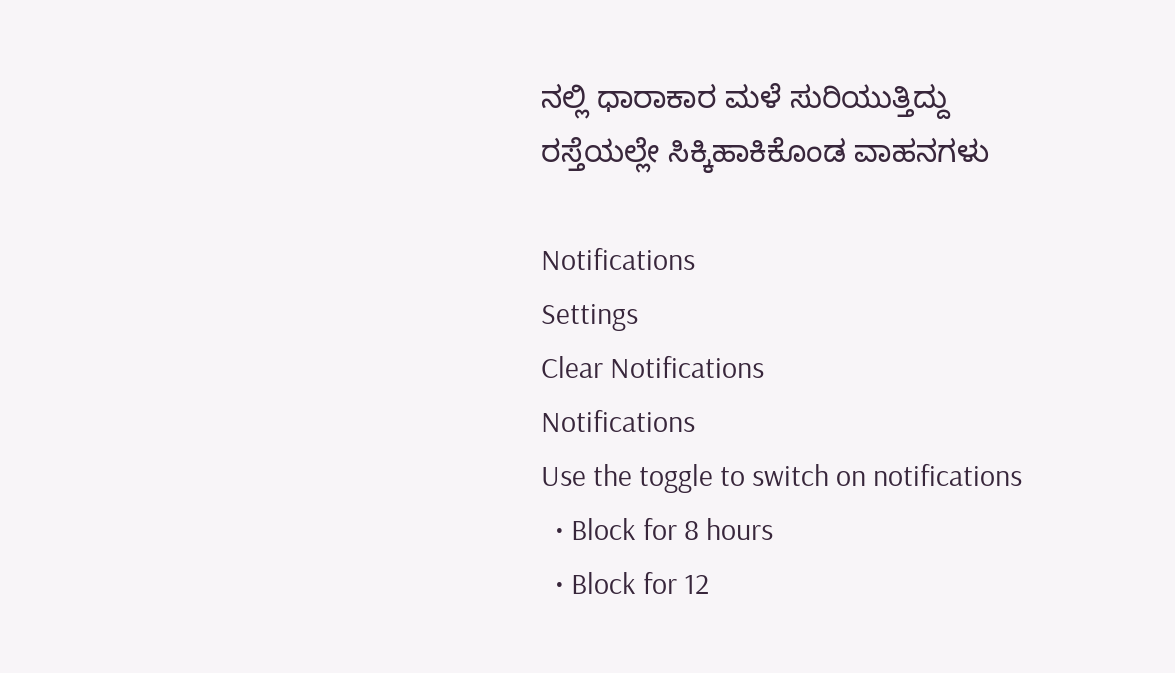ನಲ್ಲಿ ಧಾರಾಕಾರ ಮಳೆ ಸುರಿಯುತ್ತಿದ್ದು ರಸ್ತೆಯಲ್ಲೇ ಸಿಕ್ಕಿಹಾಕಿಕೊಂಡ ವಾಹನಗಳು

Notifications
Settings
Clear Notifications
Notifications
Use the toggle to switch on notifications
  • Block for 8 hours
  • Block for 12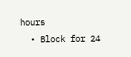hours
  • Block for 24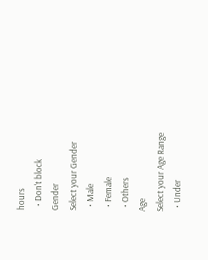hours
  • Don't block
Gender
Select your Gender
  • Male
  • Female
  • Others
Age
Select your Age Range
  • Under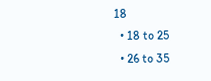18
  • 18 to 25
  • 26 to 35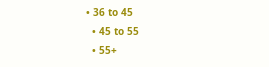• 36 to 45
  • 45 to 55
  • 55+